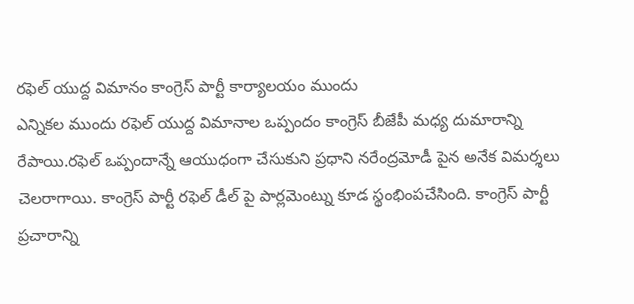రఫెల్ యుద్ద విమానం కాంగ్రెస్ పార్టీ కార్యాలయం ముందు
ఎన్నికల ముందు రఫెల్ యుద్ద విమానాల ఒప్పందం కాంగ్రెస్ బీజేపీ మధ్య దుమారాన్ని రేపాయి.రఫెల్ ఒప్పందాన్నే ఆయుధంగా చేసుకుని ప్రధాని నరేంద్రమోడీ పైన అనేక విమర్శలు చెలరాగాయి. కాంగ్రెస్ పార్టీ రఫెల్ డీల్ పై పార్లమెంట్ను కూడ స్థంభింపచేసింది. కాంగ్రెస్ పార్టీ ప్రచారాన్ని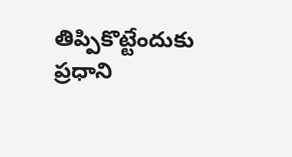తిప్పికొట్టేందుకు ప్రధాని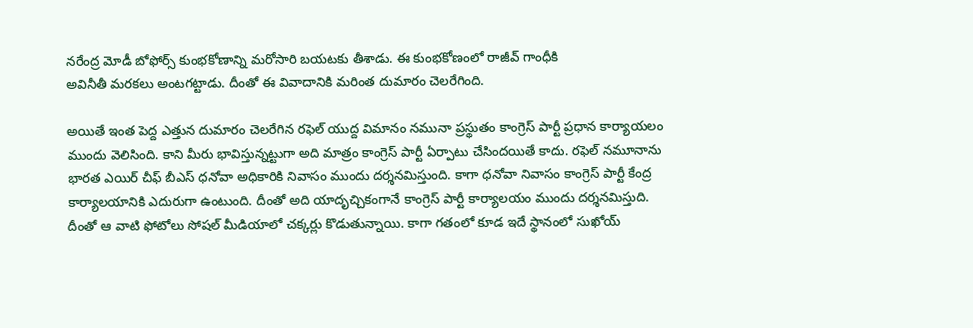నరేంద్ర మోడీ బోఫోర్స్ కుంభకోణాన్ని మరోసారి బయటకు తీశాడు. ఈ కుంభకోణంలో రాజీవ్ గాంధీకి
అవినీతీ మరకలు అంటగట్టాడు. దీంతో ఈ వివాదానికి మరింత దుమారం చెలరేగింది.

అయితే ఇంత పెద్ద ఎత్తున దుమారం చెలరేగిన రఫెల్ యుద్ద విమానం నమునా ప్రస్థుతం కాంగ్రెస్ పార్టీ ప్రధాన కార్యాయలం ముందు వెలిసింది. కాని మీరు భావిస్తున్నట్టుగా అది మాత్రం కాంగ్రెస్ పార్టీ ఏర్పాటు చేసిందయితే కాదు. రఫెల్ నమూనాను భారత ఎయిర్ చీఫ్ బీఎస్ ధనోవా అధికారికి నివాసం ముందు దర్శనమిస్తుంది. కాగా ధనోవా నివాసం కాంగ్రెస్ పార్టీ కేంద్ర కార్యాలయానికి ఎదురుగా ఉంటుంది. దీంతో అది యాదృచ్చికంగానే కాంగ్రెస్ పార్టీ కార్యాలయం ముందు దర్శనమిస్తుది.
దీంతో ఆ వాటి ఫోటోలు సోషల్ మీడియాలో చక్కర్లు కొడుతున్నాయి. కాగా గతంలో కూడ ఇదే స్థానంలో సుఖోయ్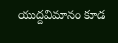యుద్దవిమానం కూడ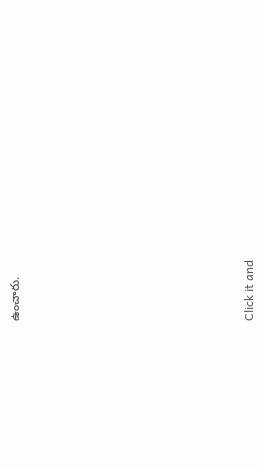ఉంచారు.












Click it and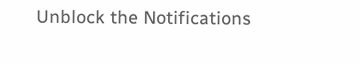Unblock the Notifications